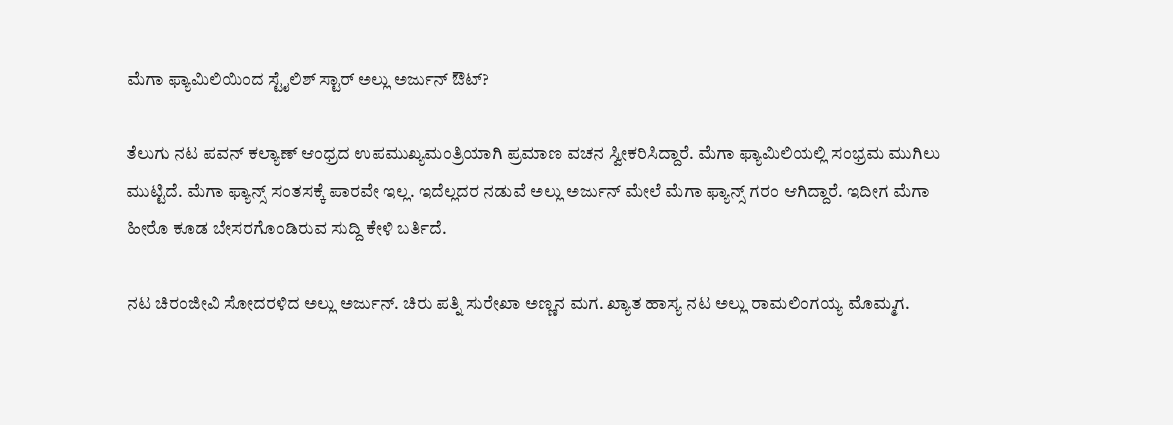ಮೆಗಾ ಫ್ಯಾಮಿಲಿಯಿಂದ ಸ್ಟೈಲಿಶ್ ಸ್ಟಾರ್ ಅಲ್ಲು ಅರ್ಜುನ್ ಔಟ್?

ತೆಲುಗು ನಟ ಪವನ್ ಕಲ್ಯಾಣ್ ಆಂಧ್ರದ ಉಪಮುಖ್ಯಮಂತ್ರಿಯಾಗಿ ಪ್ರಮಾಣ ವಚನ ಸ್ವೀಕರಿಸಿದ್ದಾರೆ. ಮೆಗಾ ಫ್ಯಾಮಿಲಿಯಲ್ಲಿ ಸಂಭ್ರಮ ಮುಗಿಲು ಮುಟ್ಟಿದೆ. ಮೆಗಾ ಫ್ಯಾನ್ಸ್ ಸಂತಸಕ್ಕೆ ಪಾರವೇ ಇಲ್ಲ. ಇದೆಲ್ಲದರ ನಡುವೆ ಅಲ್ಲು ಅರ್ಜುನ್ ಮೇಲೆ ಮೆಗಾ ಫ್ಯಾನ್ಸ್ ಗರಂ ಆಗಿದ್ದಾರೆ. ಇದೀಗ ಮೆಗಾ ಹೀರೊ ಕೂಡ ಬೇಸರಗೊಂಡಿರುವ ಸುದ್ದಿ ಕೇಳಿ ಬರ್ತಿದೆ.

ನಟ ಚಿರಂಜೀವಿ ಸೋದರಳಿದ ಅಲ್ಲು ಅರ್ಜುನ್. ಚಿರು ಪತ್ನಿ ಸುರೇಖಾ ಅಣ್ಣನ ಮಗ. ಖ್ಯಾತ ಹಾಸ್ಯ ನಟ ಅಲ್ಲು ರಾಮಲಿಂಗಯ್ಯ ಮೊಮ್ಮಗ.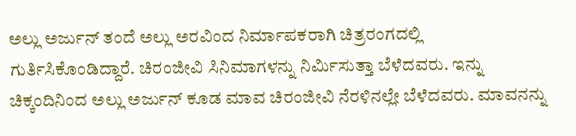ಅಲ್ಲು ಅರ್ಜುನ್ ತಂದೆ ಅಲ್ಲು ಅರವಿಂದ ನಿರ್ಮಾಪಕರಾಗಿ ಚಿತ್ರರಂಗದಲ್ಲಿ ಗುರ್ತಿಸಿಕೊಂಡಿದ್ದಾರೆ. ಚಿರಂಜೀವಿ ಸಿನಿಮಾಗಳನ್ನು ನಿರ್ಮಿಸುತ್ತಾ ಬೆಳೆದವರು. ಇನ್ನು ಚಿಕ್ಕಂದಿನಿಂದ ಅಲ್ಲು ಅರ್ಜುನ್ ಕೂಡ ಮಾವ ಚಿರಂಜೀವಿ ನೆರಳಿನಲ್ಲೇ ಬೆಳೆದವರು. ಮಾವನನ್ನು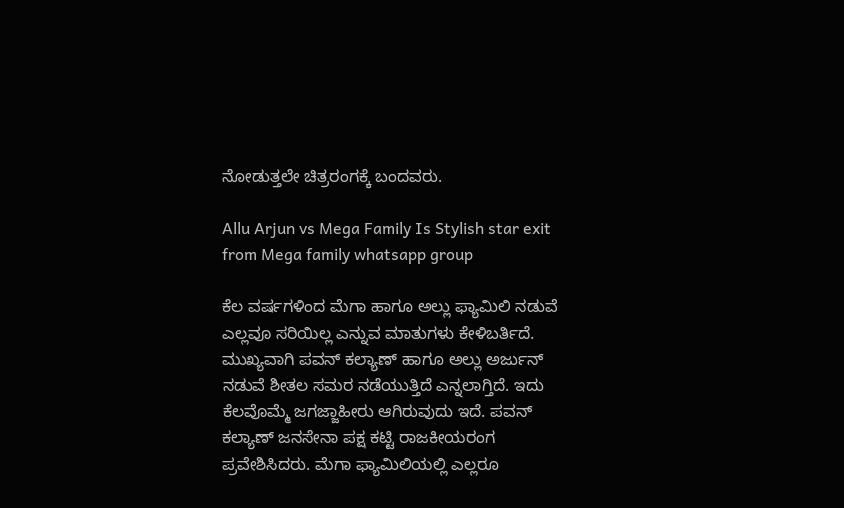ನೋಡುತ್ತಲೇ ಚಿತ್ರರಂಗಕ್ಕೆ ಬಂದವರು.

Allu Arjun vs Mega Family Is Stylish star exit from Mega family whatsapp group

ಕೆಲ ವರ್ಷಗಳಿಂದ ಮೆಗಾ ಹಾಗೂ ಅಲ್ಲು ಫ್ಯಾಮಿಲಿ ನಡುವೆ ಎಲ್ಲವೂ ಸರಿಯಿಲ್ಲ ಎನ್ನುವ ಮಾತುಗಳು ಕೇಳಿಬರ್ತಿದೆ. ಮುಖ್ಯವಾಗಿ ಪವನ್ ಕಲ್ಯಾಣ್ ಹಾಗೂ ಅಲ್ಲು ಅರ್ಜುನ್ ನಡುವೆ ಶೀತಲ ಸಮರ ನಡೆಯುತ್ತಿದೆ ಎನ್ನಲಾಗ್ತಿದೆ. ಇದು ಕೆಲವೊಮ್ಮೆ ಜಗಜ್ಜಾಹೀರು ಆಗಿರುವುದು ಇದೆ. ಪವನ್ ಕಲ್ಯಾಣ್ ಜನಸೇನಾ ಪಕ್ಷ ಕಟ್ಟಿ ರಾಜಕೀಯರಂಗ ಪ್ರವೇಶಿಸಿದರು. ಮೆಗಾ ಫ್ಯಾಮಿಲಿಯಲ್ಲಿ ಎಲ್ಲರೂ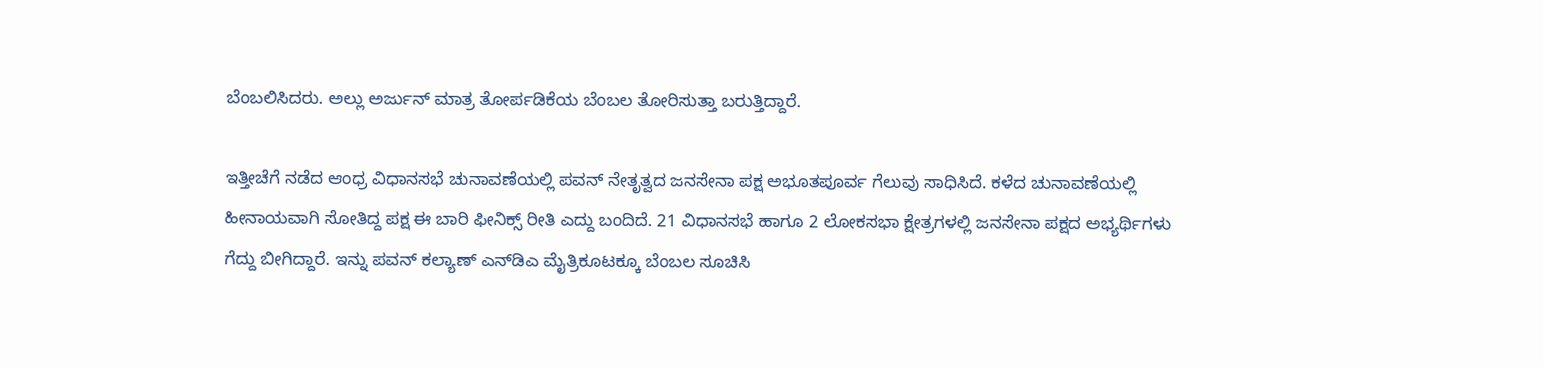ಬೆಂಬಲಿಸಿದರು. ಅಲ್ಲು ಅರ್ಜುನ್ ಮಾತ್ರ ತೋರ್ಪಡಿಕೆಯ ಬೆಂಬಲ ತೋರಿಸುತ್ತಾ ಬರುತ್ತಿದ್ದಾರೆ.

ಇತ್ತೀಚೆಗೆ ನಡೆದ ಆಂಧ್ರ ವಿಧಾನಸಭೆ ಚುನಾವಣೆಯಲ್ಲಿ ಪವನ್ ನೇತೃತ್ವದ ಜನಸೇನಾ ಪಕ್ಷ ಅಭೂತಪೂರ್ವ ಗೆಲುವು ಸಾಧಿಸಿದೆ. ಕಳೆದ ಚುನಾವಣೆಯಲ್ಲಿ ಹೀನಾಯವಾಗಿ ಸೋತಿದ್ದ ಪಕ್ಷ ಈ ಬಾರಿ ಫೀನಿಕ್ಸ್ ರೀತಿ ಎದ್ದು ಬಂದಿದೆ. 21 ವಿಧಾನಸಭೆ ಹಾಗೂ 2 ಲೋಕಸಭಾ ಕ್ಷೇತ್ರಗಳಲ್ಲಿ ಜನಸೇನಾ ಪಕ್ಷದ ಅಭ್ಯರ್ಥಿಗಳು ಗೆದ್ದು ಬೀಗಿದ್ದಾರೆ. ಇನ್ನು ಪವನ್ ಕಲ್ಯಾಣ್ ಎನ್‌ಡಿಎ ಮೈತ್ರಿಕೂಟಕ್ಕೂ ಬೆಂಬಲ ಸೂಚಿಸಿ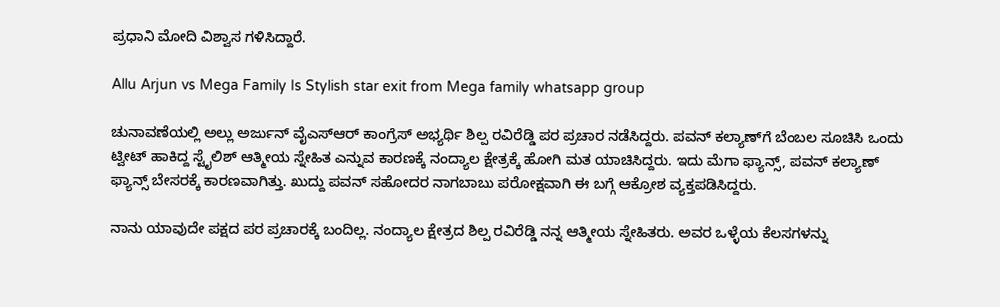ಪ್ರಧಾನಿ ಮೋದಿ ವಿಶ್ವಾಸ ಗಳಿಸಿದ್ದಾರೆ.

Allu Arjun vs Mega Family Is Stylish star exit from Mega family whatsapp group

ಚುನಾವಣೆಯಲ್ಲಿ ಅಲ್ಲು ಅರ್ಜುನ್ ವೈಎಸ್‌ಆರ್‌ ಕಾಂಗ್ರೆಸ್‌ ಅಭ್ಯರ್ಥಿ ಶಿಲ್ಪ ರವಿರೆಡ್ಡಿ ಪರ ಪ್ರಚಾರ ನಡೆಸಿದ್ದರು. ಪವನ್ ಕಲ್ಯಾಣ್‌ಗೆ ಬೆಂಬಲ ಸೂಚಿಸಿ ಒಂದು ಟ್ವೀಟ್ ಹಾಕಿದ್ದ ಸ್ಟೈಲಿಶ್ ಆತ್ಮೀಯ ಸ್ನೇಹಿತ ಎನ್ನುವ ಕಾರಣಕ್ಕೆ ನಂದ್ಯಾಲ ಕ್ಷೇತ್ರಕ್ಕೆ ಹೋಗಿ ಮತ ಯಾಚಿಸಿದ್ದರು. ಇದು ಮೆಗಾ ಫ್ಯಾನ್ಸ್, ಪವನ್ ಕಲ್ಯಾಣ್ ಫ್ಯಾನ್ಸ್ ಬೇಸರಕ್ಕೆ ಕಾರಣವಾಗಿತ್ತು. ಖುದ್ದು ಪವನ್ ಸಹೋದರ ನಾಗಬಾಬು ಪರೋಕ್ಷವಾಗಿ ಈ ಬಗ್ಗೆ ಆಕ್ರೋಶ ವ್ಯಕ್ತಪಡಿಸಿದ್ದರು.

ನಾನು ಯಾವುದೇ ಪಕ್ಷದ ಪರ ಪ್ರಚಾರಕ್ಕೆ ಬಂದಿಲ್ಲ. ನಂದ್ಯಾಲ ಕ್ಷೇತ್ರದ ಶಿಲ್ಪ ರವಿರೆಡ್ಡಿ ನನ್ನ ಆತ್ಮೀಯ ಸ್ನೇಹಿತರು. ಅವರ ಒಳ್ಳೆಯ ಕೆಲಸಗಳನ್ನು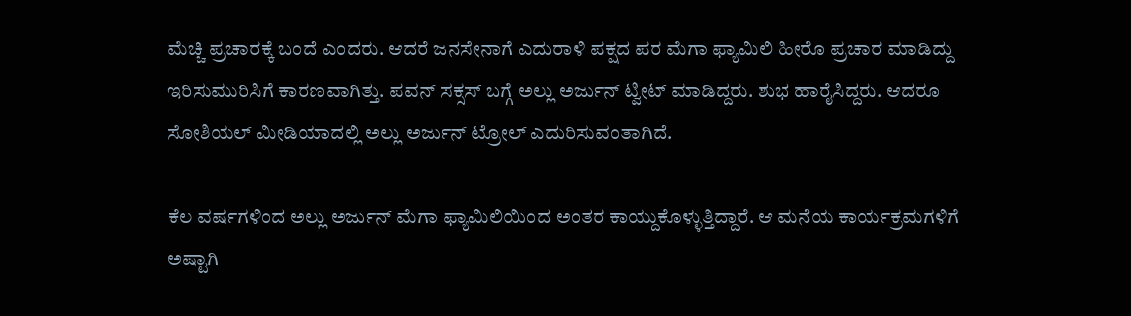ಮೆಚ್ಚಿ ಪ್ರಚಾರಕ್ಕೆ ಬಂದೆ ಎಂದರು. ಆದರೆ ಜನಸೇನಾಗೆ ಎದುರಾಳಿ ಪಕ್ಷದ ಪರ ಮೆಗಾ ಫ್ಯಾಮಿಲಿ ಹೀರೊ ಪ್ರಚಾರ ಮಾಡಿದ್ದು ಇರಿಸುಮುರಿಸಿಗೆ ಕಾರಣವಾಗಿತ್ತು. ಪವನ್ ಸಕ್ಸಸ್ ಬಗ್ಗೆ ಅಲ್ಲು ಅರ್ಜುನ್ ಟ್ವೀಟ್ ಮಾಡಿದ್ದರು. ಶುಭ ಹಾರೈಸಿದ್ದರು. ಆದರೂ ಸೋಶಿಯಲ್ ಮೀಡಿಯಾದಲ್ಲಿ ಅಲ್ಲು ಅರ್ಜುನ್ ಟ್ರೋಲ್ ಎದುರಿಸುವಂತಾಗಿದೆ.

ಕೆಲ ವರ್ಷಗಳಿಂದ ಅಲ್ಲು ಅರ್ಜುನ್ ಮೆಗಾ ಫ್ಯಾಮಿಲಿಯಿಂದ ಅಂತರ ಕಾಯ್ದುಕೊಳ್ಳುತ್ತಿದ್ದಾರೆ. ಆ ಮನೆಯ ಕಾರ್ಯಕ್ರಮಗಳಿಗೆ ಅಷ್ಟಾಗಿ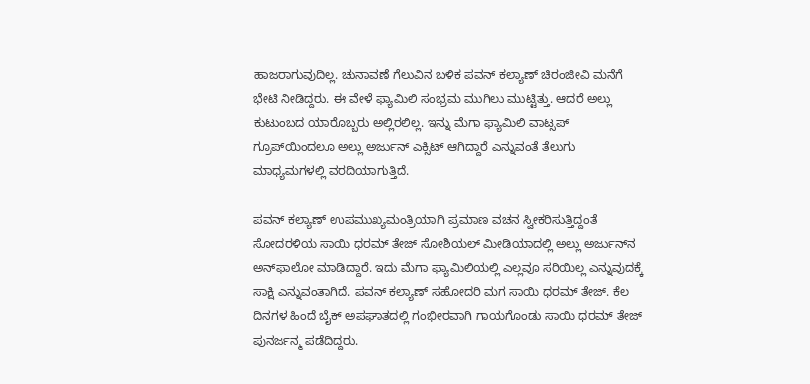ಹಾಜರಾಗುವುದಿಲ್ಲ. ಚುನಾವಣೆ ಗೆಲುವಿನ ಬಳಿಕ ಪವನ್ ಕಲ್ಯಾಣ್ ಚಿರಂಜೀವಿ ಮನೆಗೆ ಭೇಟಿ ನೀಡಿದ್ದರು. ಈ ವೇಳೆ ಫ್ಯಾಮಿಲಿ ಸಂಭ್ರಮ ಮುಗಿಲು ಮುಟ್ಟಿತ್ತು. ಆದರೆ ಅಲ್ಲು ಕುಟುಂಬದ ಯಾರೊಬ್ಬರು ಅಲ್ಲಿರಲಿಲ್ಲ. ಇನ್ನು ಮೆಗಾ ಫ್ಯಾಮಿಲಿ ವಾಟ್ಸಪ್ ಗ್ರೂಪ್‌ಯಿಂದಲೂ ಅಲ್ಲು ಅರ್ಜುನ್ ಎಕ್ಸಿಟ್‌ ಆಗಿದ್ದಾರೆ ಎನ್ನುವಂತೆ ತೆಲುಗು ಮಾಧ್ಯಮಗಳಲ್ಲಿ ವರದಿಯಾಗುತ್ತಿದೆ.

ಪವನ್ ಕಲ್ಯಾಣ್ ಉಪಮುಖ್ಯಮಂತ್ರಿಯಾಗಿ ಪ್ರಮಾಣ ವಚನ ಸ್ವೀಕರಿಸುತ್ತಿದ್ದಂತೆ ಸೋದರಳಿಯ ಸಾಯಿ ಧರಮ್ ತೇಜ್ ಸೋಶಿಯಲ್ ಮೀಡಿಯಾದಲ್ಲಿ ಅಲ್ಲು ಅರ್ಜುನ್‌ನ ಅನ್‌ಫಾಲೋ ಮಾಡಿದ್ದಾರೆ. ಇದು ಮೆಗಾ ಫ್ಯಾಮಿಲಿಯಲ್ಲಿ ಎಲ್ಲವೂ ಸರಿಯಿಲ್ಲ ಎನ್ನುವುದಕ್ಕೆ ಸಾಕ್ಷಿ ಎನ್ನುವಂತಾಗಿದೆ. ಪವನ್ ಕಲ್ಯಾಣ್ ಸಹೋದರಿ ಮಗ ಸಾಯಿ ಧರಮ್ ತೇಜ್. ಕೆಲ ದಿನಗಳ ಹಿಂದೆ ಬೈಕ್ ಅಪಘಾತದಲ್ಲಿ ಗಂಭೀರವಾಗಿ ಗಾಯಗೊಂಡು ಸಾಯಿ ಧರಮ್ ತೇಜ್ ಪುನರ್ಜನ್ಮ ಪಡೆದಿದ್ದರು.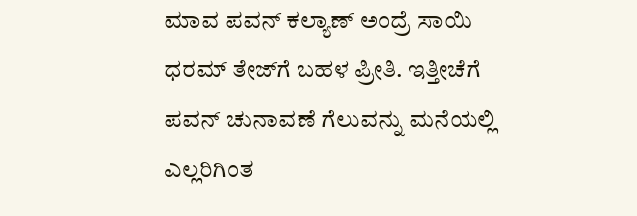ಮಾವ ಪವನ್ ಕಲ್ಯಾಣ್ ಅಂದ್ರೆ ಸಾಯಿ ಧರಮ್‌ ತೇಜ್‌ಗೆ ಬಹಳ ಪ್ರೀತಿ. ಇತ್ತೀಚೆಗೆ ಪವನ್ ಚುನಾವಣೆ ಗೆಲುವನ್ನು ಮನೆಯಲ್ಲಿ ಎಲ್ಲರಿಗಿಂತ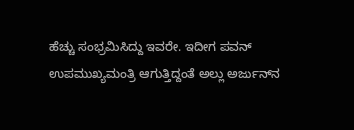ಹೆಚ್ಚು ಸಂಭ್ರಮಿಸಿದ್ದು ಇವರೇ. ಇದೀಗ ಪವನ್ ಉಪಮುಖ್ಯಮಂತ್ರಿ ಆಗುತ್ತಿದ್ದಂತೆ ಅಲ್ಲು ಅರ್ಜುನ್‌ನ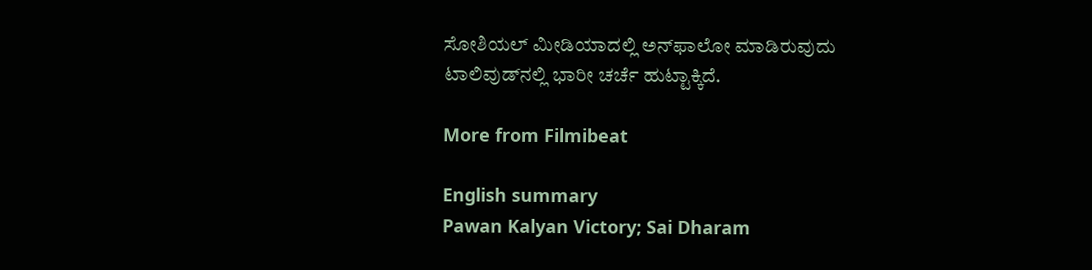ಸೋಶಿಯಲ್ ಮೀಡಿಯಾದಲ್ಲಿ ಅನ್‌ಫಾಲೋ ಮಾಡಿರುವುದು ಟಾಲಿವುಡ್‌ನಲ್ಲಿ ಭಾರೀ ಚರ್ಚೆ ಹುಟ್ಟಾಕ್ಕಿದೆ.

More from Filmibeat

English summary
Pawan Kalyan Victory; Sai Dharam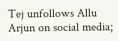Tej unfollows Allu Arjun on social media;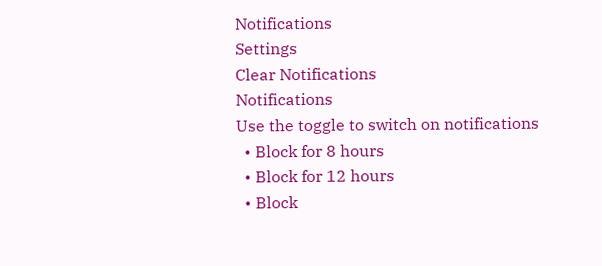Notifications
Settings
Clear Notifications
Notifications
Use the toggle to switch on notifications
  • Block for 8 hours
  • Block for 12 hours
  • Block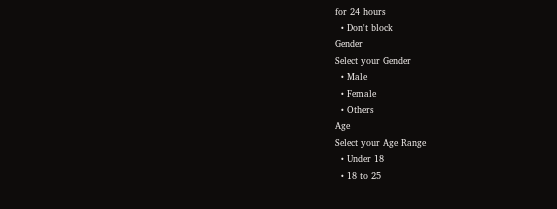for 24 hours
  • Don't block
Gender
Select your Gender
  • Male
  • Female
  • Others
Age
Select your Age Range
  • Under 18
  • 18 to 25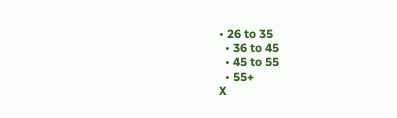• 26 to 35
  • 36 to 45
  • 45 to 55
  • 55+
X